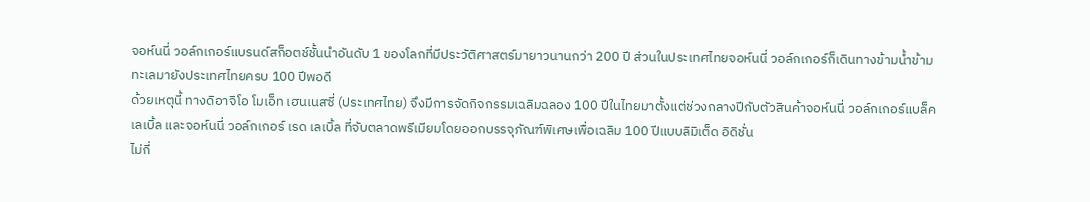จอห์นนี่ วอล์กเกอร์แบรนด์สก็อตช์ชั้นนำอันดับ 1 ของโลกที่มีประวัติศาสตร์มายาวนานกว่า 200 ปี ส่วนในประเทศไทยจอห์นนี่ วอล์กเกอร์ก็เดินทางข้ามน้ำข้ามทะเลมายังประเทศไทยครบ 100 ปีพอดี
ด้วยเหตุนี้ ทางดิอาจิโอ โมเอ็ท เฮนเนสซี่ (ประเทศไทย) จึงมีการจัดกิจกรรมเฉลิมฉลอง 100 ปีในไทยมาตั้งแต่ช่วงกลางปีกับตัวสินค้าจอห์นนี่ วอล์กเกอร์แบล็ค เลเบิ้ล และจอห์นนี่ วอล์กเกอร์ เรด เลเบิ้ล ที่จับตลาดพรีเมียมโดยออกบรรจุภัณฑ์พิเศษเพื่อเฉลิม 100 ปีแบบลิมิเต็ด อิดิชั่น
ไม่กี่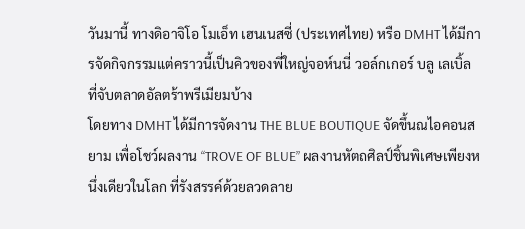วันมานี้ ทางดิอาจิโอ โมเอ็ท เฮนเนสซี่ (ประเทศไทย) หรือ DMHT ได้มีการจัดกิจกรรมแต่คราวนี้เป็นคิวของพี่ใหญ่จอห์นนี่ วอล์กเกอร์ บลู เลเบิ้ล ที่จับตลาดอัลตร้าพรีเมียมบ้าง
โดยทาง DMHT ได้มีการจัดงาน THE BLUE BOUTIQUE จัดขึ้นณไอคอนสยาม เพื่อโชว์ผลงาน “TROVE OF BLUE” ผลงานหัตถศิลป์ชิ้นพิเศษเพียงหนึ่งเดียวในโลก ที่รังสรรค์ด้วยลวดลาย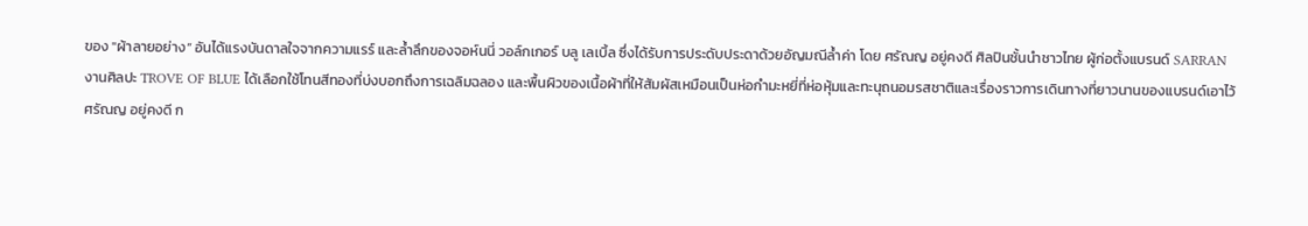ของ "ผ้าลายอย่าง” อันได้แรงบันดาลใจจากความแรร์ และล้ำลึกของจอห์นนี่ วอล์กเกอร์ บลู เลเบิ้ล ซึ่งได้รับการประดับประดาด้วยอัญมณีล้ำค่า โดย ศรัณญ อยู่คงดี ศิลปินชั้นนำชาวไทย ผู้ก่อตั้งแบรนด์ SARRAN
งานศิลปะ TROVE OF BLUE ได้เลือกใช้โทนสีทองที่บ่งบอกถึงการเฉลิมฉลอง และพื้นผิวของเนื้อผ้าที่ให้สัมผัสเหมือนเป็นห่อกำมะหยี่ที่ห่อหุ้มและทะนุถนอมรสชาติและเรื่องราวการเดินทางที่ยาวนานของแบรนด์เอาไว้
ศรัณญ อยู่คงดี ก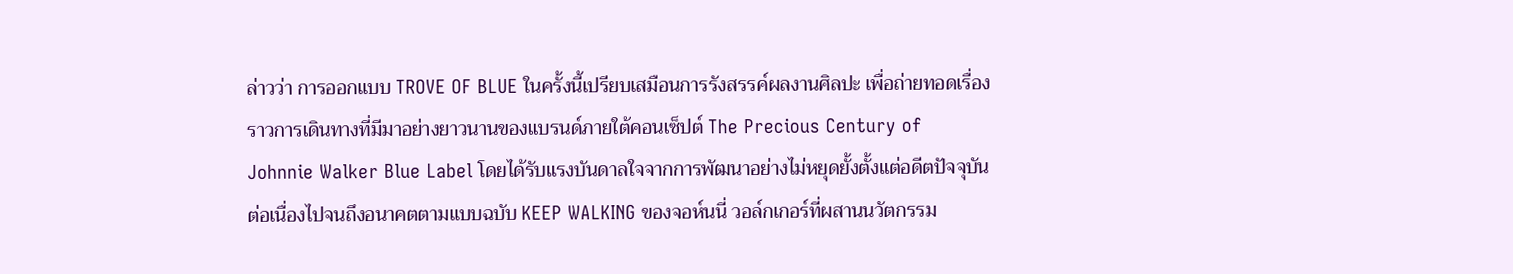ล่าวว่า การออกแบบ TROVE OF BLUE ในครั้งนี้เปรียบเสมือนการรังสรรค์ผลงานศิลปะ เพื่อถ่ายทอดเรื่องราวการเดินทางที่มีมาอย่างยาวนานของแบรนด์ภายใต้คอนเซ็ปต์ The Precious Century of Johnnie Walker Blue Label โดยได้รับแรงบันดาลใจจากการพัฒนาอย่างไม่หยุดยั้งตั้งแต่อดีตปัจจุบัน ต่อเนื่องไปจนถึงอนาคตตามแบบฉบับ KEEP WALKING ของจอห์นนี่ วอล์กเกอร์ที่ผสานนวัตกรรม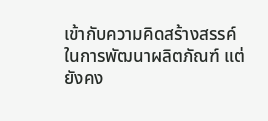เข้ากับความคิดสร้างสรรค์ในการพัฒนาผลิตภัณฑ์ แต่ยังคง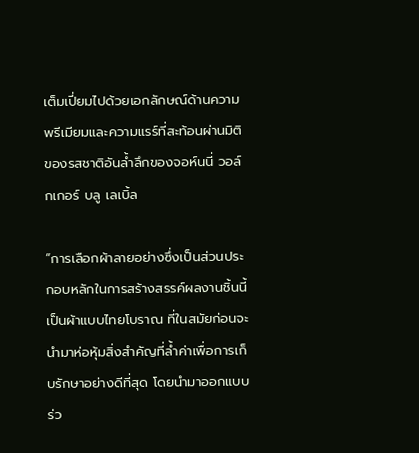เต็มเปี่ยมไปด้วยเอกลักษณ์ด้านความพรีเมียมและความแรร์ที่สะท้อนผ่านมิติของรสชาติอันล้ำลึกของจอห์นนี่ วอล์กเกอร์ บลู เลเบิ้ล

“การเลือกผ้าลายอย่างซึ่งเป็นส่วนประกอบหลักในการสร้างสรรค์ผลงานชิ้นนี้เป็นผ้าแบบไทยโบราณ ที่ในสมัยก่อนจะนำมาห่อหุ้มสิ่งสำคัญที่ล้ำค่าเพื่อการเก็บรักษาอย่างดีที่สุด โดยนำมาออกแบบร่ว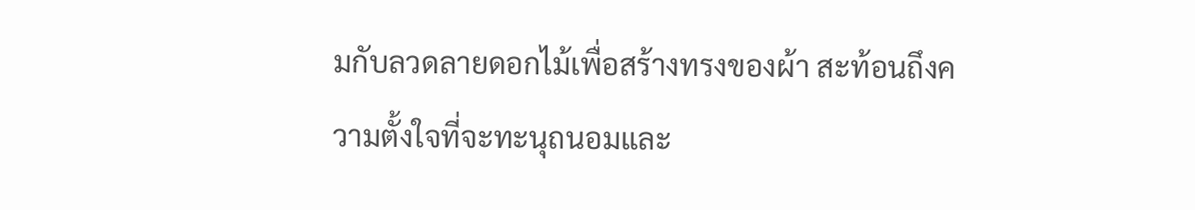มกับลวดลายดอกไม้เพื่อสร้างทรงของผ้า สะท้อนถึงความตั้งใจที่จะทะนุถนอมและ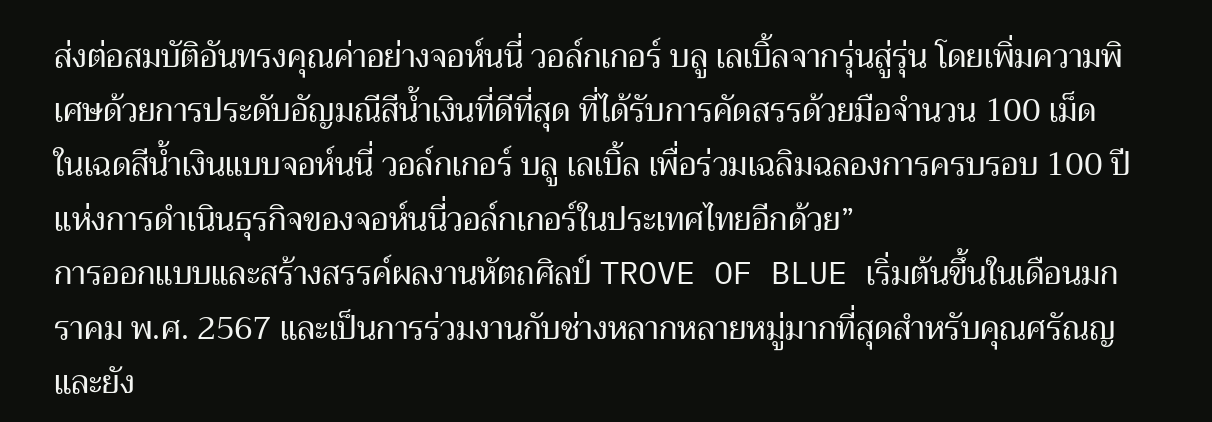ส่งต่อสมบัติอันทรงคุณค่าอย่างจอห์นนี่ วอล์กเกอร์ บลู เลเบิ้ลจากรุ่นสู่รุ่น โดยเพิ่มความพิเศษด้วยการประดับอัญมณีสีน้ำเงินที่ดีที่สุด ที่ได้รับการคัดสรรด้วยมือจำนวน 100 เม็ด ในเฉดสีน้ำเงินแบบจอห์นนี่ วอล์กเกอร์ บลู เลเบิ้ล เพื่อร่วมเฉลิมฉลองการครบรอบ 100 ปีแห่งการดำเนินธุรกิจของจอห์นนี่วอล์กเกอร์ในประเทศไทยอีกด้วย”
การออกแบบและสร้างสรรค์ผลงานหัตถศิลป์ TROVE OF BLUE เริ่มต้นขึ้นในเดือนมกราคม พ.ศ. 2567 และเป็นการร่วมงานกับช่างหลากหลายหมู่มากที่สุดสำหรับคุณศรัณญ และยัง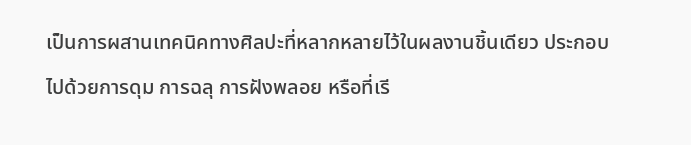เป็นการผสานเทคนิคทางศิลปะที่หลากหลายไว้ในผลงานชิ้นเดียว ประกอบไปด้วยการดุม การฉลุ การฝังพลอย หรือที่เรี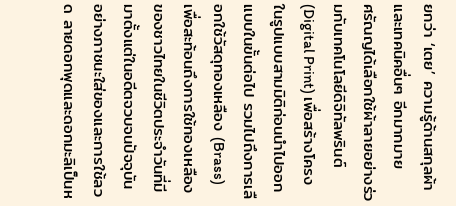ยกว่า ‘เตย’ ความรู้ด้านสกุลผ้าและเทคนิคอื่นๆ อีกมากมาย
ศรัณญได้เลือกใช้ผ้าลายอย่างร่วมกับเทคโนโลยีดิจิทัลพรินต์ (Digital Print) เพื่อสร้างโครงในรูปแบบสามมิติก่อนนำไปออกแบบในขั้นต่อไป รวมไปถึงการเลือกใช้วัสดุทองเหลือง (Brass) เพื่อสะท้อนถึงการใช้ทองเหลืองของชาวไทยในชีวิตประจำวันที่มีมาตั้งแต่ในอดีตจวบจนปัจจุบัน อย่างภาชนะใส่ของและการใช้ลวด ลายดอกพุดและดอกมะลิเป็นห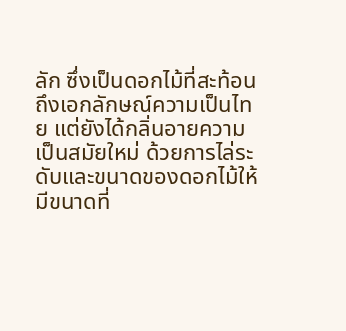ลัก ซึ่งเป็นดอกไม้ที่สะท้อนถึงเอกลักษณ์ความเป็นไทย แต่ยังได้กลิ่นอายความเป็นสมัยใหม่ ด้วยการไล่ระดับและขนาดของดอกไม้ให้มีขนาดที่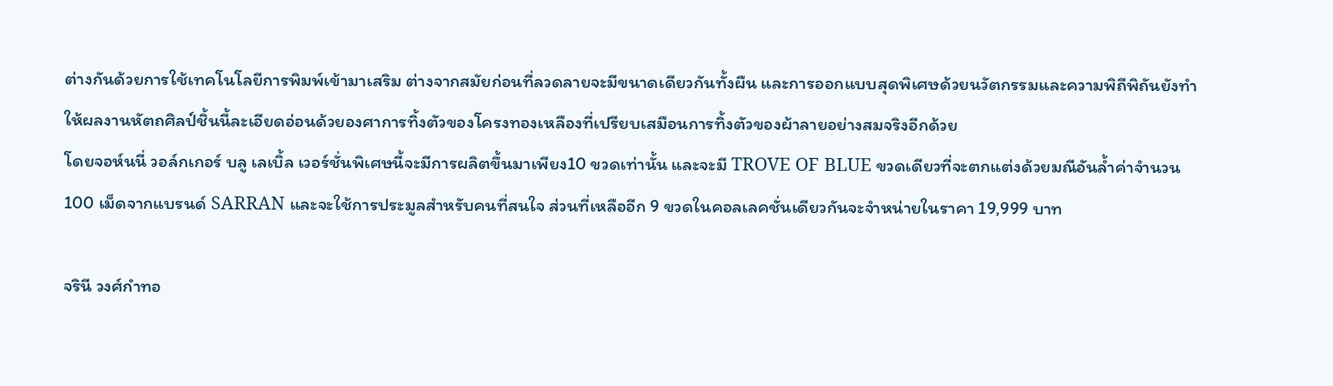ต่างกันด้วยการใช้เทคโนโลยีการพิมพ์เข้ามาเสริม ต่างจากสมัยก่อนที่ลวดลายจะมีขนาดเดียวกันทั้งผืน และการออกแบบสุดพิเศษด้วยนวัตกรรมและความพิถีพิถันยังทำให้ผลงานหัตถศิลป์ชิ้นนี้ละเอียดอ่อนด้วยองศาการทิ้งตัวของโครงทองเหลืองที่เปรียบเสมือนการทิ้งตัวของผ้าลายอย่างสมจริงอีกด้วย
โดยจอห์นนี่ วอล์กเกอร์ บลู เลเบิ้ล เวอร์ชั่นพิเศษนี้จะมีการผลิตขึ้นมาเพียง10 ขวดเท่านั้น และจะมี TROVE OF BLUE ขวดเดียวที่จะตกแต่งด้วยมณีอันล้ำค่าจำนวน 100 เม็ดจากแบรนด์ SARRAN และจะใช้การประมูลสำหรับคนที่สนใจ ส่วนที่เหลืออีก 9 ขวดในคอลเลคชั่นเดียวกันจะจำหน่ายในราคา 19,999 บาท

จรินี วงศ์กำทอ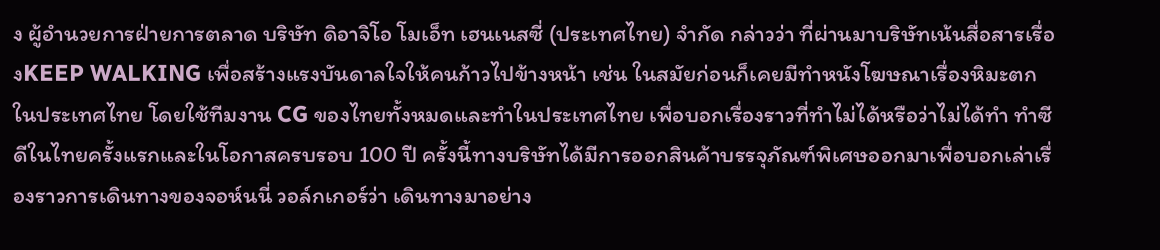ง ผู้อำนวยการฝ่ายการตลาด บริษัท ดิอาจิโอ โมเอ็ท เฮนเนสซี่ (ประเทศไทย) จำกัด กล่าวว่า ที่ผ่านมาบริษัทเน้นสื่อสารเรื่องKEEP WALKING เพื่อสร้างแรงบันดาลใจให้คนก้าวไปข้างหน้า เช่น ในสมัยก่อนก็เคยมีทำหนังโฆษณาเรื่องหิมะตกในประเทศไทย โดยใช้ทีมงาน CG ของไทยทั้งหมดและทำในประเทศไทย เพื่อบอกเรื่องราวที่ทำไม่ได้หรือว่าไม่ได้ทำ ทำซีดีในไทยครั้งแรกและในโอกาสครบรอบ 100 ปี ครั้งนี้ทางบริษัทได้มีการออกสินค้าบรรจุภัณฑ์พิเศษออกมาเพื่อบอกเล่าเรื่องราวการเดินทางของจอห์นนี่ วอล์กเกอร์ว่า เดินทางมาอย่าง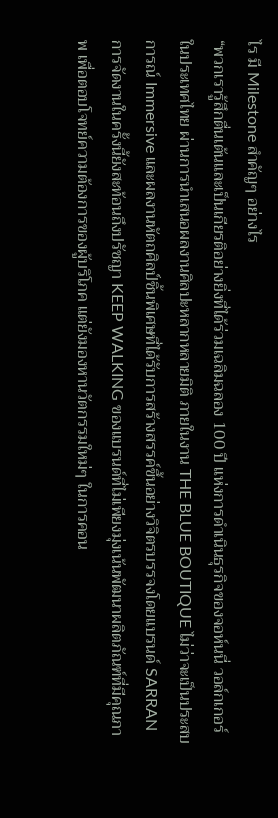ไร มี Milestone สำคัญๆ อย่างไร
“พวกเรารู้สึกตื่นเต้นและเป็นเกียรติอย่างยิ่งที่ได้ร่วมเฉลิมฉลอง 100 ปี แห่งการดำเนินธุรกิจของจอห์นนี่ วอล์กเกอร์ในประเทศไทย ผ่านการนำเสนอผลงานศิลปะหลากหลายมิติ ภายในงาน THE BLUE BOUTIQUE ไม่ว่าจะเป็นประสบการณ์ Immersive และผลงานหัตถศิลป์ชิ้นพิเศษที่ได้รับการสร้างสรรค์ขึ้นอย่างวิจิตรบรรจงโดยแบรนด์ SARRAN การจัดงานในครั้งนี้ยังสะท้อนถึงปรัชญา KEEP WALKING ของแบรนด์ที่ไม่เพียงมุ่งเน้นพัฒนาผลิตภัณฑ์ที่มีคุณภาพ เพื่อตอบโจทย์ความต้องการของผู้บริโภค แต่ยังมองหานวัตกรรมใหม่ๆ ในการคอน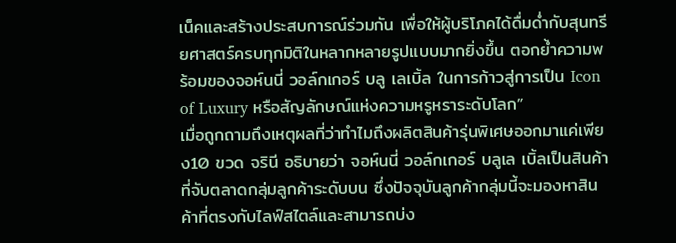เน็คและสร้างประสบการณ์ร่วมกัน เพื่อให้ผู้บริโภคได้ดื่มด่ำกับสุนทรียศาสตร์ครบทุกมิติในหลากหลายรูปแบบมากยิ่งขึ้น ตอกย้ำความพร้อมของจอห์นนี่ วอล์กเกอร์ บลู เลเบิ้ล ในการก้าวสู่การเป็น Icon of Luxury หรือสัญลักษณ์แห่งความหรูหราระดับโลก”
เมื่อถูกถามถึงเหตุผลที่ว่าทำไมถึงผลิตสินค้ารุ่นพิเศษออกมาแค่เพียง10 ขวด จรินี อธิบายว่า จอห์นนี่ วอล์กเกอร์ บลูเล เบิ้ลเป็นสินค้าที่จับตลาดกลุ่มลูกค้าระดับบน ซึ่งปัจจุบันลูกค้ากลุ่มนี้จะมองหาสินค้าที่ตรงกับไลฟ์สไตล์และสามารถบ่ง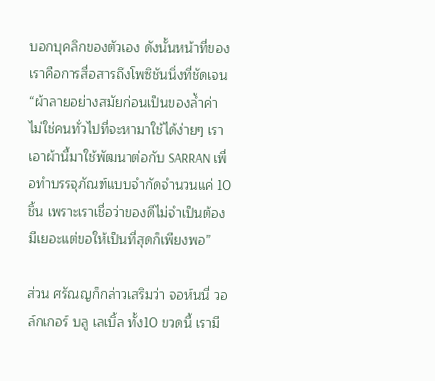บอกบุคลิกของตัวเอง ดังนั้นหน้าที่ของเราคือการสื่อสารถึงโพซิชันนิ่งที่ชัดเจน
“ผ้าลายอย่างสมัยก่อนเป็นของล้ำค่า ไม่ใช่คนทั่วไปที่จะหามาใช้ได้ง่ายๆ เราเอาผ้านี้มาใช้พัฒนาต่อกับ SARRAN เพื่อทำบรรจุภัณฑ์แบบจำกัดจำนวนแค่ 10 ชิ้น เพราะเราเชื่อว่าของดีไม่จำเป็นต้องมีเยอะแต่ขอให้เป็นที่สุดก็เพียงพอ”

ส่วน ศรัณญก็กล่าวเสริมว่า จอห์นนี่ วอล์กเกอร์ บลู เลเบิ้ล ทั้ง10 ขวดนี้ เรามี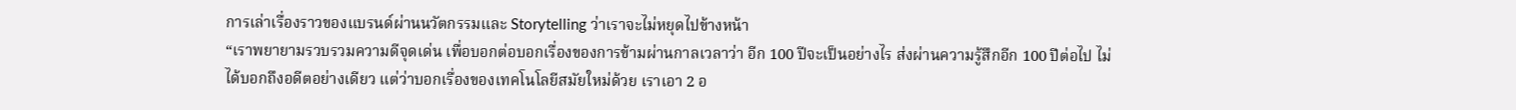การเล่าเรื่องราวของแบรนด์ผ่านนวัตกรรมและ Storytelling ว่าเราจะไม่หยุดไปข้างหน้า
“เราพยายามรวบรวมความดีจุดเด่น เพื่อบอกต่อบอกเรื่องของการข้ามผ่านกาลเวลาว่า อีก 100 ปีจะเป็นอย่างไร ส่งผ่านความรู้สึกอีก 100 ปีต่อไป ไม่ได้บอกถึงอดีตอย่างเดียว แต่ว่าบอกเรื่องของเทคโนโลยีสมัยใหม่ด้วย เราเอา 2 อ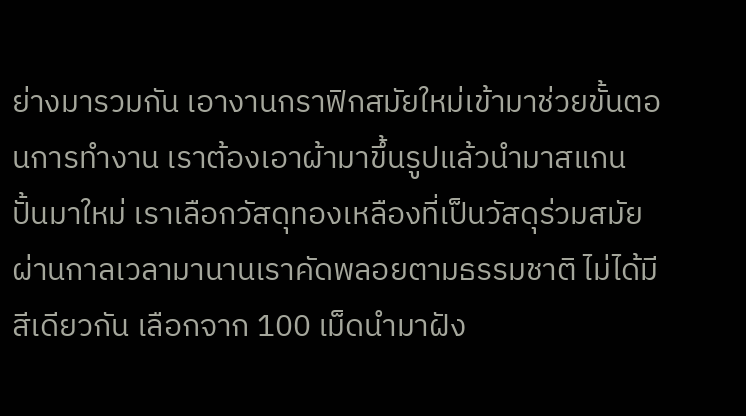ย่างมารวมกัน เอางานกราฟิกสมัยใหม่เข้ามาช่วยขั้นตอนการทำงาน เราต้องเอาผ้ามาขึ้นรูปแล้วนำมาสแกนปั้นมาใหม่ เราเลือกวัสดุทองเหลืองที่เป็นวัสดุร่วมสมัยผ่านกาลเวลามานานเราคัดพลอยตามธรรมชาติ ไม่ได้มีสีเดียวกัน เลือกจาก 100 เม็ดนำมาฝัง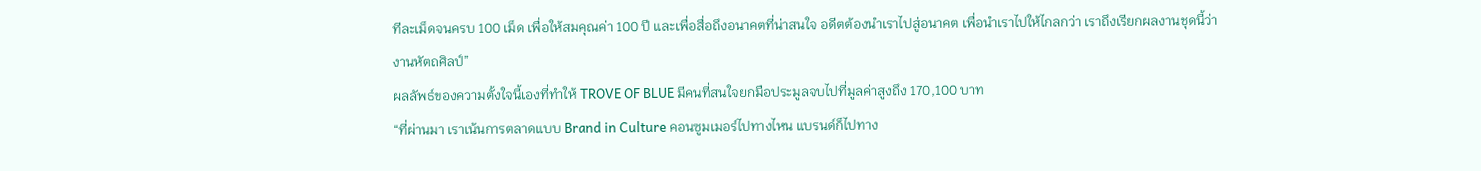ทีละเม็ดจนครบ 100 เม็ด เพื่อให้สมคุณค่า 100 ปี และเพื่อสื่อถึงอนาคตที่น่าสนใจ อดีตต้องนำเราไปสู่อนาคต เพื่อนำเราไปให้ไกลกว่า เราถึงเรียกผลงานชุดนี้ว่างานหัตถศิลป์”
ผลลัพธ์ของความตั้งใจนี้เองที่ทำให้ TROVE OF BLUE มีคนที่สนใจยกมือประมูลจบไปที่มูลค่าสูงถึง 170,100 บาท
“ที่ผ่านมา เราเน้นการตลาดแบบ Brand in Culture คอนซูมเมอร์ไปทางไหน แบรนด์ก็ไปทาง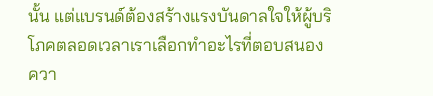นั้น แต่แบรนด์ต้องสร้างแรงบันดาลใจให้ผู้บริโภคตลอดเวลาเราเลือกทำอะไรที่ตอบสนองควา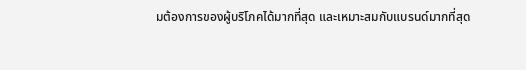มต้องการของผู้บริโภคได้มากที่สุด และเหมาะสมกับแบรนด์มากที่สุด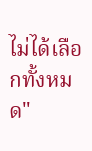ไม่ได้เลือกทั้งหมด"